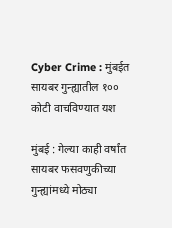Cyber Crime : मुंबईत सायबर गुन्ह्यातील १०० कोटी वाचविण्यात यश

मुंबई : गेल्या काही वर्षांत सायबर फसवणुकीच्या गुन्ह्यांमध्ये मोठ्या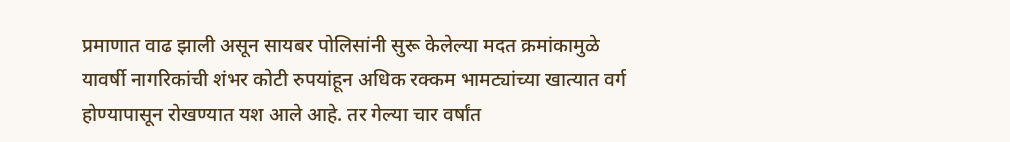प्रमाणात वाढ झाली असून सायबर पोलिसांनी सुरू केलेल्या मदत क्रमांकामुळे यावर्षी नागरिकांची शंभर कोटी रुपयांहून अधिक रक्कम भामट्यांच्या खात्यात वर्ग होण्यापासून रोखण्यात यश आले आहे. तर गेल्या चार वर्षांत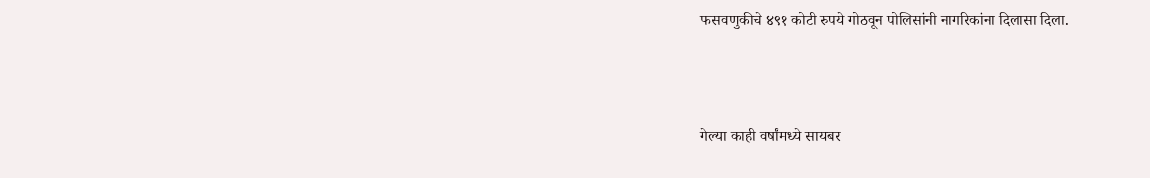फसवणुकीचे ४९१ कोटी रुपये गोठवून पोलिसांनी नागरिकांना दिलासा दिला.



गेल्या काही वर्षांमध्ये सायबर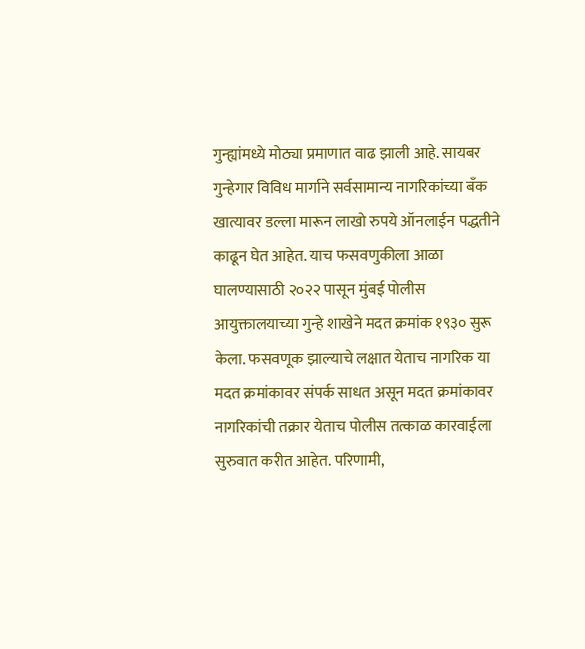गुन्ह्यांमध्ये मोठ्या प्रमाणात वाढ झाली आहे. सायबर गुन्हेगार विविध मार्गाने सर्वसामान्य नागरिकांच्या बँक खात्यावर डल्ला मारून लाखो रुपये ऑनलाईन पद्धतीने काढून घेत आहेत. याच फसवणुकीला आळा घालण्यासाठी २०२२ पासून मुंबई पोलीस आयुक्तालयाच्या गुन्हे शाखेने मदत क्रमांक १९३० सुरू केला. फसवणूक झाल्याचे लक्षात येताच नागरिक या मदत क्रमांकावर संपर्क साधत असून मदत क्रमांकावर नागरिकांची तक्रार येताच पोलीस तत्काळ कारवाईला सुरुवात करीत आहेत. परिणामी,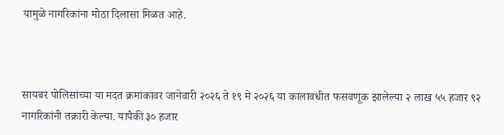यामुळे नागरिकांना मोठा दिलासा मिळत आहे.



सायबर पोलिसांच्या या मदत क्रमांकावर जानेवारी २०२६ ते १९ मे २०२६ या कालावधीत फसवणूक झालेल्या २ लाख ५५ हजार ९२ नागरिकांनी तक्रारी केल्या. यापैकी ३० हजार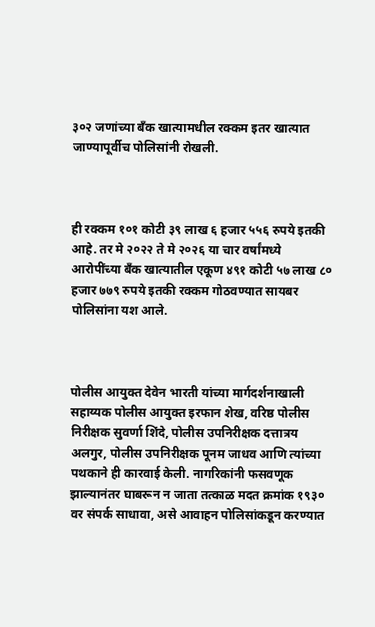३०२ जणांच्या बँक खात्यामधील रक्कम इतर खात्यात जाण्यापूर्वीच पोलिसांनी रोखली.



ही रक्कम १०१ कोटी ३९ लाख ६ हजार ५५६ रुपये इतकी आहे. तर मे २०२२ ते मे २०२६ या चार वर्षांमध्ये आरोपींच्या बँक खात्यातील एकूण ४९१ कोटी ५७ लाख ८० हजार ७७९ रुपये इतकी रक्कम गोठवण्यात सायबर पोलिसांना यश आले.



पोलीस आयुक्त देवेन भारती यांच्या मार्गदर्शनाखाली सहाय्यक पोलीस आयुक्त इरफान शेख, वरिष्ठ पोलीस निरीक्षक सुवर्णा शिंदे, पोलीस उपनिरीक्षक दत्तात्रय अलगुर, पोलीस उपनिरीक्षक पूनम जाधव आणि त्यांच्या पथकाने ही कारवाई केली. नागरिकांनी फसवणूक झाल्यानंतर घाबरून न जाता तत्काळ मदत क्रमांक १९३० वर संपर्क साधावा, असे आवाहन पोलिसांकडून करण्यात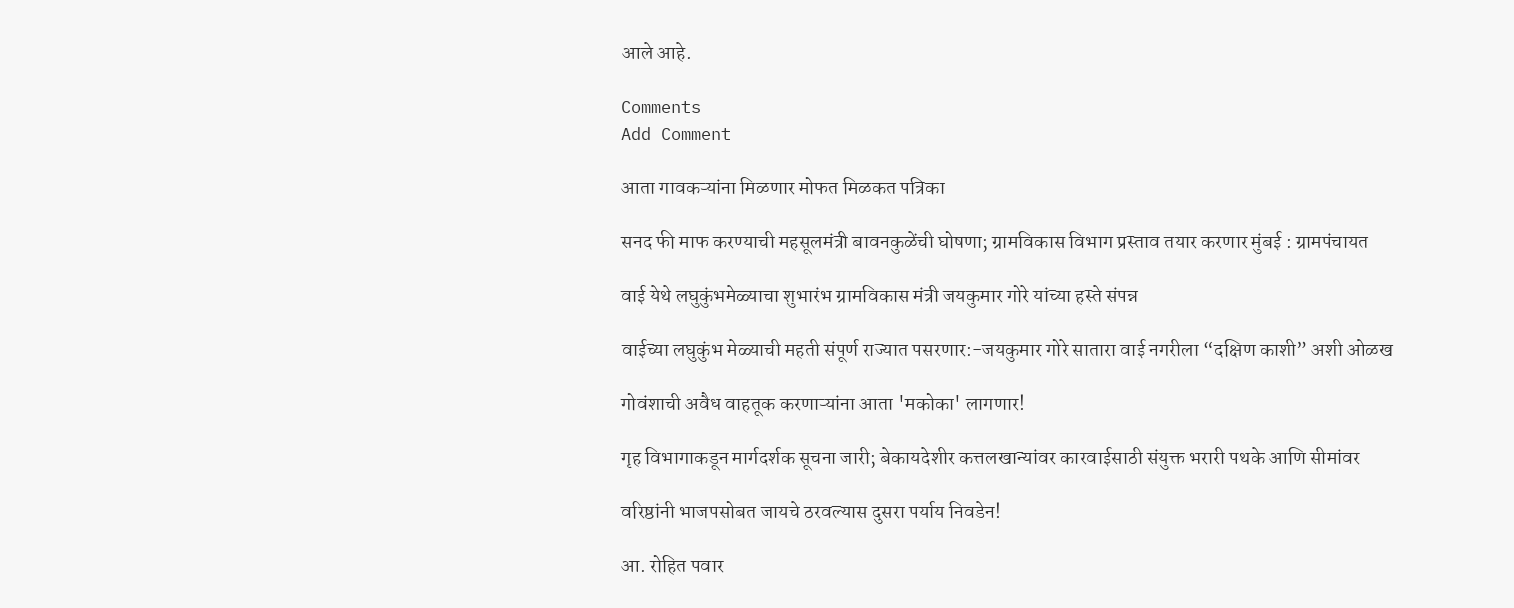आले आहे.

Comments
Add Comment

आता गावकऱ्यांना मिळणार मोफत मिळकत पत्रिका

सनद फी माफ करण्याची महसूलमंत्री बावनकुळेंची घोषणा; ग्रामविकास विभाग प्रस्ताव तयार करणार मुंबई : ग्रामपंचायत

वाई येथे लघुकुंभमेळ्याचा शुभारंभ ग्रामविकास मंत्री जयकुमार गोरे यांच्या हस्ते संपन्न

वाईच्या लघुकुंभ मेळ्याची महती संपूर्ण राज्यात पसरणार:-जयकुमार गोरे सातारा वाई नगरीला “दक्षिण काशी” अशी ओळख

गोवंशाची अवैध वाहतूक करणाऱ्यांना आता 'मकोका' लागणार!

गृह विभागाकडून मार्गदर्शक सूचना जारी; बेकायदेशीर कत्तलखान्यांवर कारवाईसाठी संयुक्त भरारी पथके आणि सीमांवर

वरिष्ठांनी भाजपसोबत जायचे ठरवल्यास दुसरा पर्याय निवडेन!

आ. रोहित पवार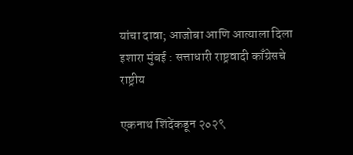यांचा दावा; आजोबा आणि आत्याला दिला इशारा मुंबई : सत्ताधारी राष्ट्रवादी काँग्रेसचे राष्ट्रीय

एकनाथ शिंदेंकडून २०२९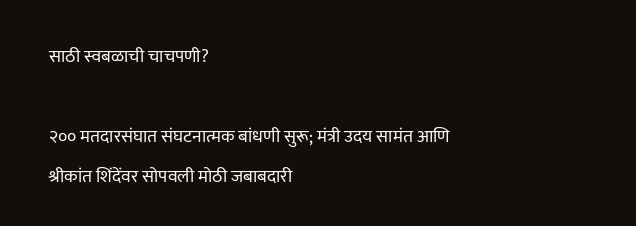साठी स्वबळाची चाचपणी?

२०० मतदारसंघात संघटनात्मक बांधणी सुरू; मंत्री उदय सामंत आणि श्रीकांत शिंदेंवर सोपवली मोठी जबाबदारी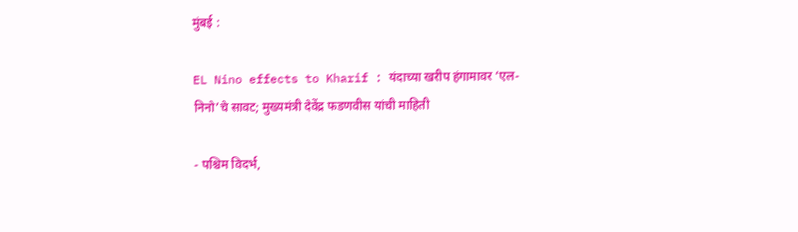मुंबई :

EL Nino effects to Kharif : यंदाच्या खरीप हंगामावर ‘एल-निनो’चे सावट; मुख्यमंत्री देवेंद्र फडणवीस यांची माहिती

- पश्चिम विदर्भ,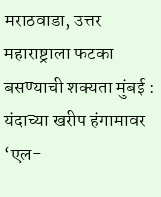मराठवाडा, उत्तर महाराष्ट्राला फटका बसण्याची शक्यता मुंबई : यंदाच्या खरीप हंगामावर ‘एल-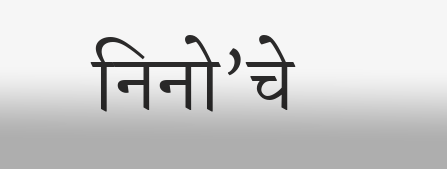निनो’चे